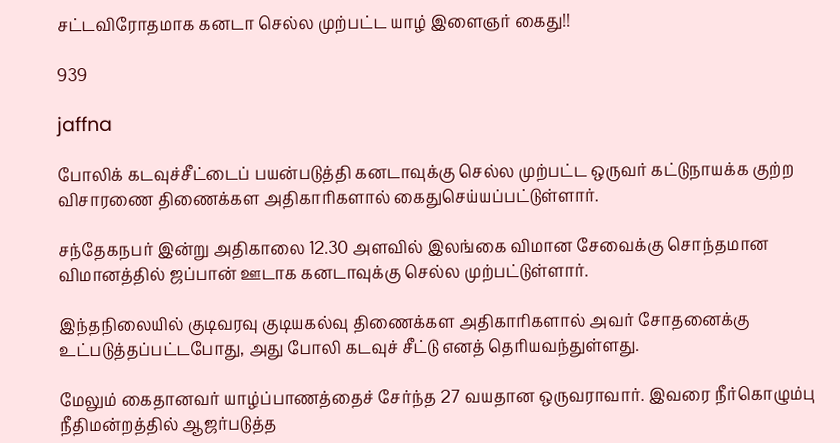சட்டவிரோதமாக கனடா செல்ல முற்பட்ட யாழ் இளைஞர் கைது!!

939

jaffna

போலிக் கடவுச்சீட்டைப் பயன்படுத்தி கனடாவுக்கு செல்ல முற்பட்ட ஒருவர் கட்டுநாயக்க குற்ற விசாரணை திணைக்கள அதிகாரிகளால் கைதுசெய்யப்பட்டுள்ளார்.

சந்தேகநபர் இன்று அதிகாலை 12.30 அளவில் இலங்கை விமான சேவைக்கு சொந்தமான விமானத்தில் ஜப்பான் ஊடாக கனடாவுக்கு செல்ல முற்பட்டுள்ளார்.

இந்தநிலையில் குடிவரவு குடியகல்வு திணைக்கள அதிகாரிகளால் அவர் சோதனைக்கு உட்படுத்தப்பட்டபோது, அது போலி கடவுச் சீட்டு எனத் தெரியவந்துள்ளது.

மேலும் கைதானவர் யாழ்ப்பாணத்தைச் சேர்ந்த 27 வயதான ஒருவராவார். இவரை நீர்கொழும்பு நீதிமன்றத்தில் ஆஜர்படுத்த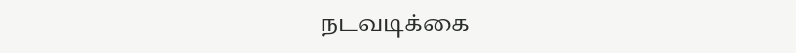நடவடிக்கை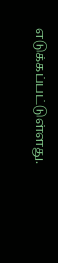எடுக்கப்பட்டுள்ளது.